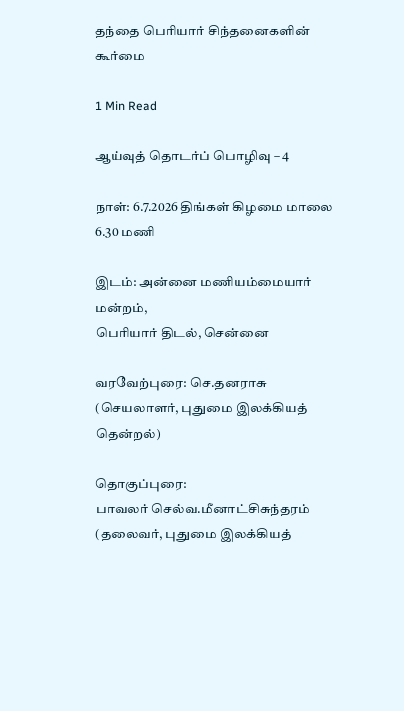தந்தை பெரியார் சிந்தனைகளின் கூர்மை

1 Min Read

ஆய்வுத் தொடர்ப் பொழிவு – 4

நாள்: 6.7.2026 திங்கள் கிழமை மாலை 6.30 மணி

இடம்: அன்னை மணியம்மையார் மன்றம்,
பெரியார் திடல், சென்னை

வரவேற்புரை: செ.தனராசு
(செயலாளர், புதுமை இலக்கியத் தென்றல்)

தொகுப்புரை:
பாவலர் செல்வ.மீனாட்சிசுந்தரம்
(தலைவர், புதுமை இலக்கியத்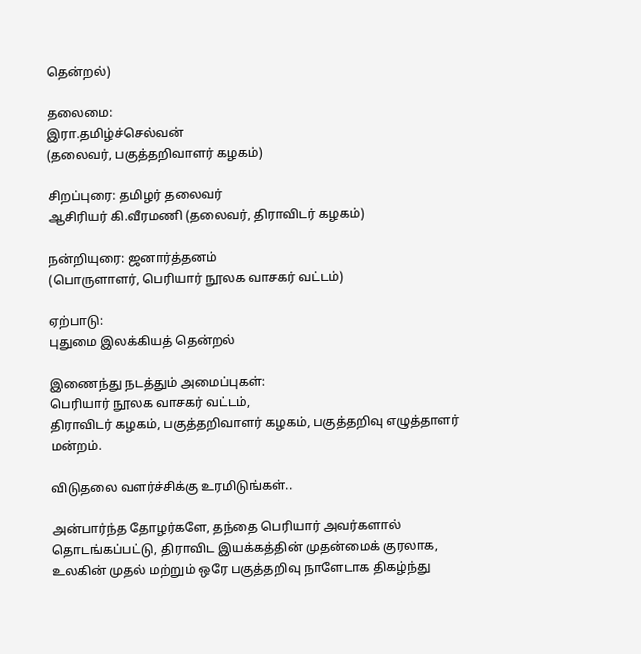தென்றல்)

தலைமை:
இரா.தமிழ்ச்செல்வன்
(தலைவர், பகுத்தறிவாளர் கழகம்)

சிறப்புரை: தமிழர் தலைவர்
ஆசிரியர் கி.வீரமணி (தலைவர், திராவிடர் கழகம்)

நன்றியுரை: ஜனார்த்தனம்
(பொருளாளர், பெரியார் நூலக வாசகர் வட்டம்)

ஏற்பாடு:
புதுமை இலக்கியத் தென்றல்

இணைந்து நடத்தும் அமைப்புகள்:
பெரியார் நூலக வாசகர் வட்டம்,
திராவிடர் கழகம், பகுத்தறிவாளர் கழகம், பகுத்தறிவு எழுத்தாளர் மன்றம்.

விடுதலை வளர்ச்சிக்கு உரமிடுங்கள்..

அன்பார்ந்த தோழர்களே, தந்தை பெரியார் அவர்களால் தொடங்கப்பட்டு, திராவிட இயக்கத்தின் முதன்மைக் குரலாக, உலகின் முதல் மற்றும் ஒரே பகுத்தறிவு நாளேடாக திகழ்ந்து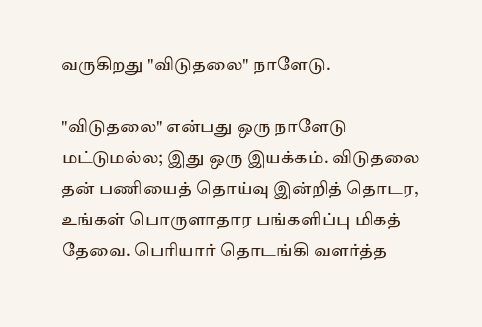வருகிறது "விடுதலை" நாளேடு.

"விடுதலை" என்பது ஒரு நாளேடு மட்டுமல்ல; இது ஒரு இயக்கம். விடுதலை தன் பணியைத் தொய்வு இன்றித் தொடர, உங்கள் பொருளாதார பங்களிப்பு மிகத் தேவை. பெரியார் தொடங்கி வளர்த்த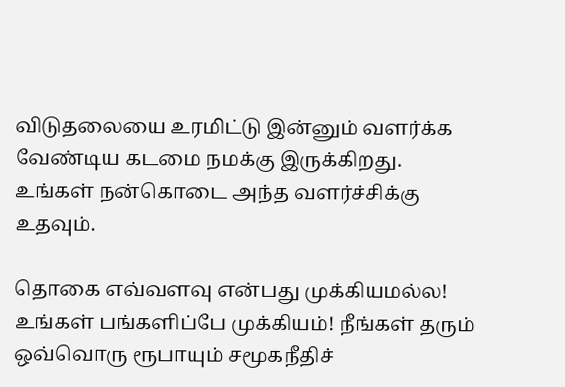விடுதலையை உரமிட்டு இன்னும் வளர்க்க வேண்டிய கடமை நமக்கு இருக்கிறது. உங்கள் நன்கொடை அந்த வளர்ச்சிக்கு உதவும்.

தொகை எவ்வளவு என்பது முக்கியமல்ல! உங்கள் பங்களிப்பே முக்கியம்! நீங்கள் தரும் ஒவ்வொரு ரூபாயும் சமூகநீதிச்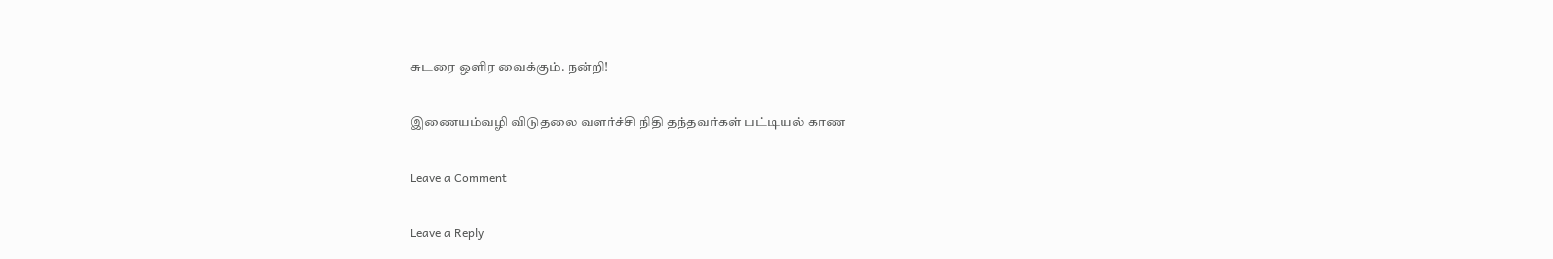சுடரை ஒளிர வைக்கும். நன்றி!

இணையம்வழி விடுதலை வளர்ச்சி நிதி தந்தவர்கள் பட்டியல் காண

Leave a Comment

Leave a Reply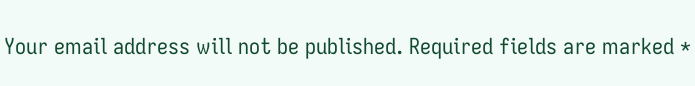Your email address will not be published. Required fields are marked *